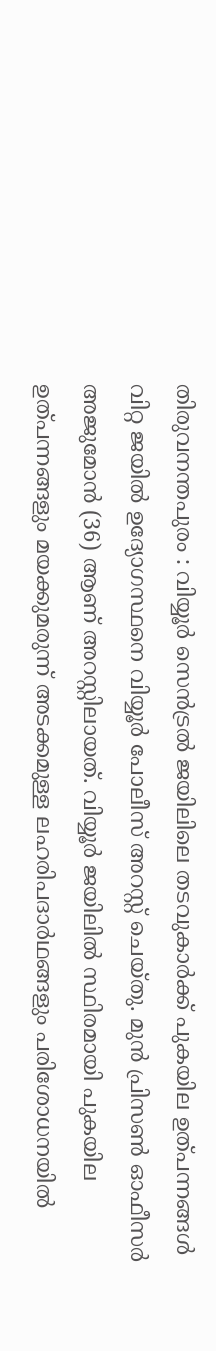തിരുവനന്തപുരം : വിയ്യൂർ സെൻട്രൽ ജയിലിലെ തടവുകാർക്ക് പുകയില ഉത്പന്നങ്ങൾ വിറ്റ ജയിൽ ഉദ്യോഗസ്ഥനെ വിയ്യൂർ പോലീസ് അറസ്റ്റ് ചെയ്തു. മുൻ പ്രിസൺ ഓഫീസർ അജുമോൻ (36) ആണ് അറസ്റ്റിലായത്. വിയ്യൂർ ജയിലിൽ സ്ഥിരമായി പുകയില ഉത്പന്നങ്ങളും മയക്കുമരുന്ന് അടക്കമുള്ള ലഹരിപദാർഥങ്ങളും പരിശോധനയിൽ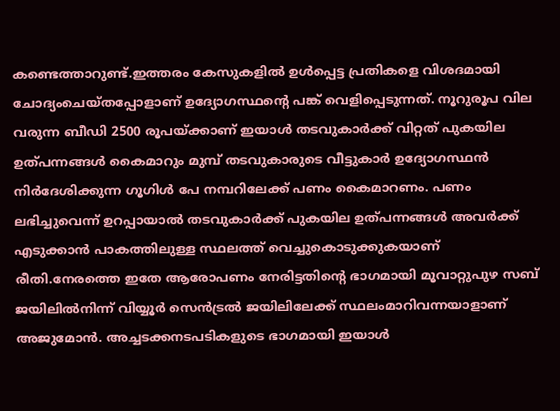കണ്ടെത്താറുണ്ട്.ഇത്തരം കേസുകളിൽ ഉൾപ്പെട്ട പ്രതികളെ വിശദമായി ചോദ്യംചെയ്തപ്പോളാണ് ഉദ്യോഗസ്ഥന്റെ പങ്ക് വെളിപ്പെടുന്നത്. നൂറുരൂപ വില വരുന്ന ബീഡി 2500 രൂപയ്ക്കാണ് ഇയാൾ തടവുകാർക്ക് വിറ്റത് പുകയില ഉത്പന്നങ്ങൾ കൈമാറും മുമ്പ് തടവുകാരുടെ വീട്ടുകാർ ഉദ്യോഗസ്ഥൻ നിർദേശിക്കുന്ന ഗൂഗിൾ പേ നമ്പറിലേക്ക് പണം കൈമാറണം. പണം ലഭിച്ചുവെന്ന് ഉറപ്പായാൽ തടവുകാർക്ക് പുകയില ഉത്പന്നങ്ങൾ അവർക്ക് എടുക്കാൻ പാകത്തിലുള്ള സ്ഥലത്ത് വെച്ചുകൊടുക്കുകയാണ് രീതി.നേരത്തെ ഇതേ ആരോപണം നേരിട്ടതിന്റെ ഭാഗമായി മൂവാറ്റുപുഴ സബ് ജയിലിൽനിന്ന്‌ വിയ്യൂർ സെൻട്രൽ ജയിലിലേക്ക് സ്ഥലംമാറിവന്നയാളാണ് അജുമോൻ. അച്ചടക്കനടപടികളുടെ ഭാഗമായി ഇയാൾ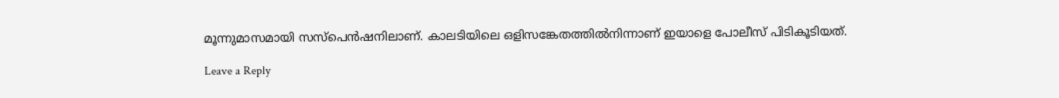മൂന്നുമാസമായി സസ്പെൻഷനിലാണ്. കാലടിയിലെ ഒളിസങ്കേതത്തിൽനിന്നാണ് ഇയാളെ പോലീസ് പിടികൂടിയത്.

Leave a Reply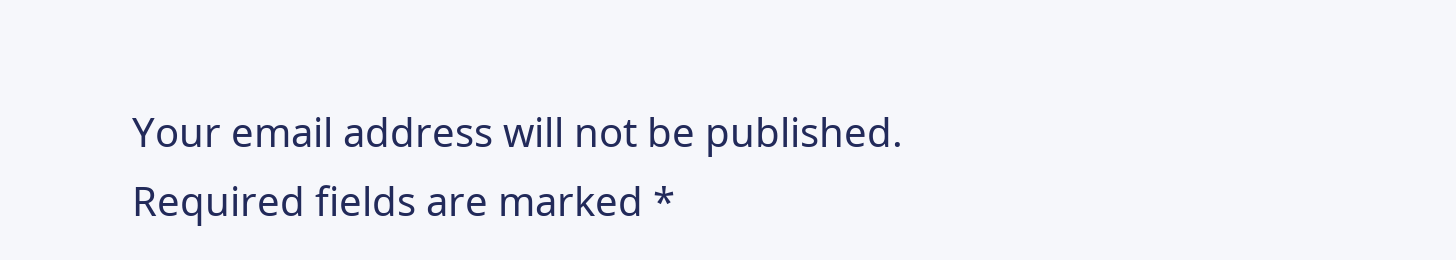Your email address will not be published. Required fields are marked *